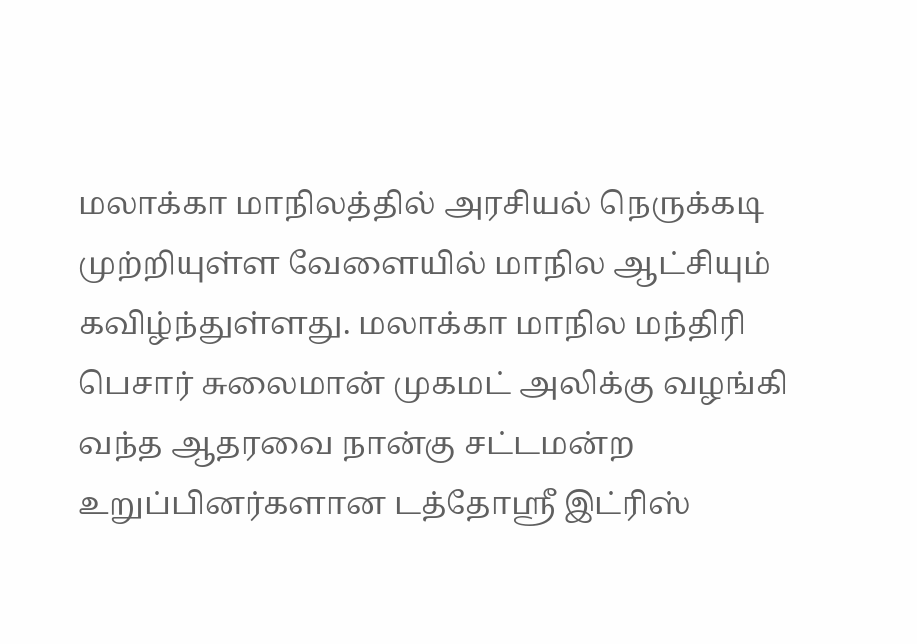மலாக்கா மாநிலத்தில் அரசியல் நெருக்கடி முற்றியுள்ள வேளையில் மாநில ஆட்சியும் கவிழ்ந்துள்ளது. மலாக்கா மாநில மந்திரி பெசார் சுலைமான் முகமட் அலிக்கு வழங்கி வந்த ஆதரவை நான்கு சட்டமன்ற உறுப்பினர்களான டத்தோஸ்ரீ இட்ரிஸ்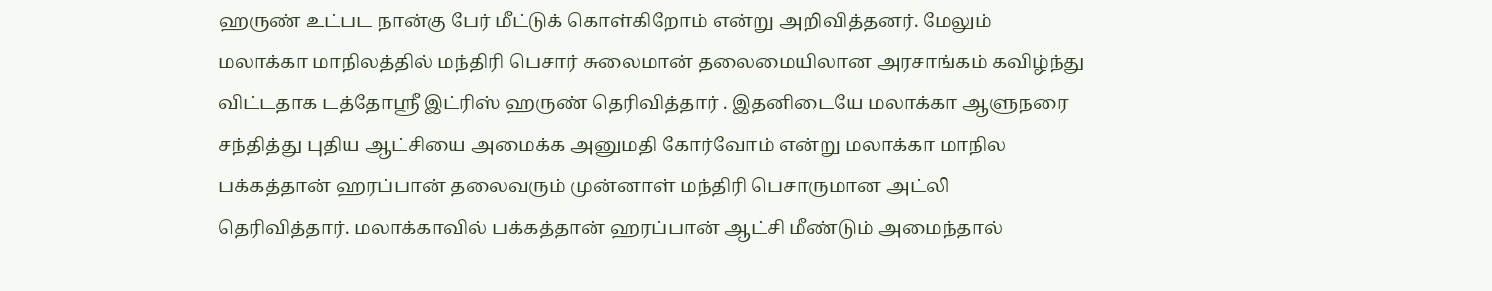ஹருண் உட்பட நான்கு பேர் மீட்டுக் கொள்கிறோம் என்று அறிவித்தனர். மேலும் மலாக்கா மாநிலத்தில் மந்திரி பெசார் சுலைமான் தலைமையிலான அரசாங்கம் கவிழ்ந்து விட்டதாக டத்தோஸ்ரீ இட்ரிஸ் ஹருண் தெரிவித்தார் . இதனிடையே மலாக்கா ஆளுநரை சந்தித்து புதிய ஆட்சியை அமைக்க அனுமதி கோர்வோம் என்று மலாக்கா மாநில பக்கத்தான் ஹரப்பான் தலைவரும் முன்னாள் மந்திரி பெசாருமான அட்லி தெரிவித்தார். மலாக்காவில் பக்கத்தான் ஹரப்பான் ஆட்சி மீண்டும் அமைந்தால்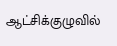ஆட்சிக்குழுவில்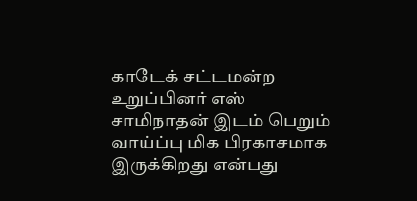காடேக் சட்டமன்ற உறுப்பினர் எஸ் சாமிநாதன் இடம் பெறும் வாய்ப்பு மிக பிரகாசமாக இருக்கிறது என்பது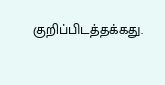குறிப்பிடத்தக்கது.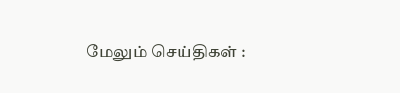மேலும் செய்திகள் :